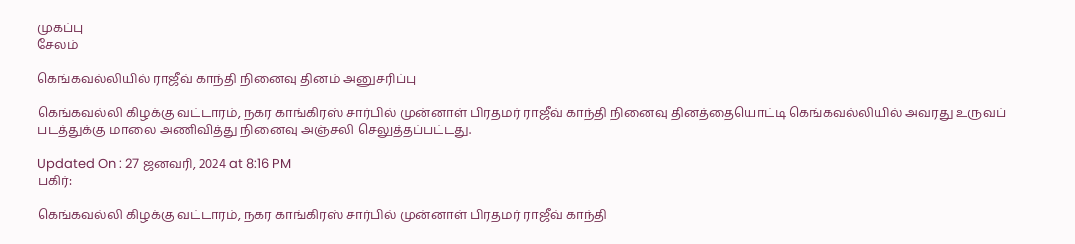முகப்பு
சேலம்

கெங்கவல்லியில் ராஜீவ் காந்தி நினைவு தினம் அனுசரிப்பு

கெங்கவல்லி கிழக்கு வட்டாரம், நகர காங்கிரஸ் சார்பில் முன்னாள் பிரதமர் ராஜீவ் காந்தி நினைவு தினத்தையொட்டி கெங்கவல்லியில் அவரது உருவப் படத்துக்கு மாலை அணிவித்து நினைவு அஞ்சலி செலுத்தப்பட்டது.

Updated On : 27 ஜனவரி, 2024 at 8:16 PM
பகிர்:

கெங்கவல்லி கிழக்கு வட்டாரம், நகர காங்கிரஸ் சார்பில் முன்னாள் பிரதமர் ராஜீவ் காந்தி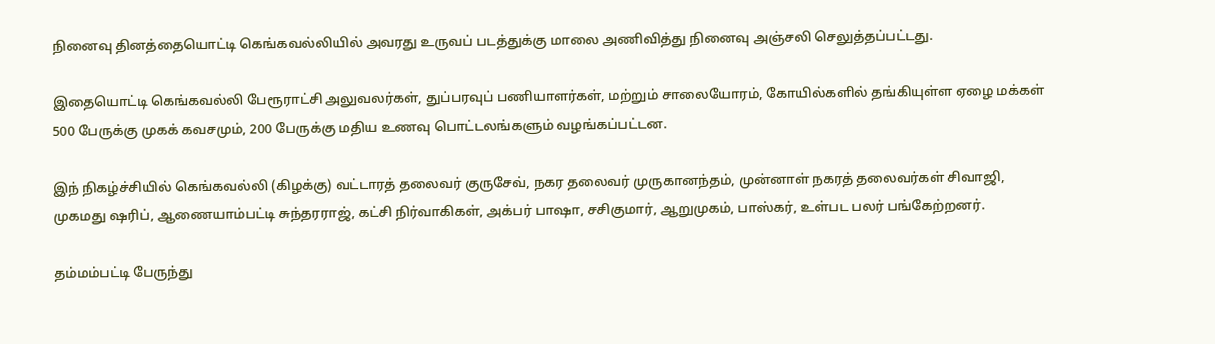நினைவு தினத்தையொட்டி கெங்கவல்லியில் அவரது உருவப் படத்துக்கு மாலை அணிவித்து நினைவு அஞ்சலி செலுத்தப்பட்டது.

இதையொட்டி கெங்கவல்லி பேரூராட்சி அலுவலர்கள், துப்பரவுப் பணியாளர்கள், மற்றும் சாலையோரம், கோயில்களில் தங்கியுள்ள ஏழை மக்கள் 500 பேருக்கு முகக் கவசமும், 200 பேருக்கு மதிய உணவு பொட்டலங்களும் வழங்கப்பட்டன.

இந் நிகழ்ச்சியில் கெங்கவல்லி (கிழக்கு) வட்டாரத் தலைவர் குருசேவ், நகர தலைவர் முருகானந்தம், முன்னாள் நகரத் தலைவர்கள் சிவாஜி, முகமது ஷரிப், ஆணையாம்பட்டி சுந்தரராஜ், கட்சி நிர்வாகிகள், அக்பர் பாஷா, சசிகுமார், ஆறுமுகம், பாஸ்கர், உள்பட பலர் பங்கேற்றனர்.

தம்மம்பட்டி பேருந்து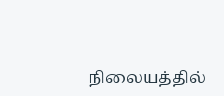நிலையத்தில்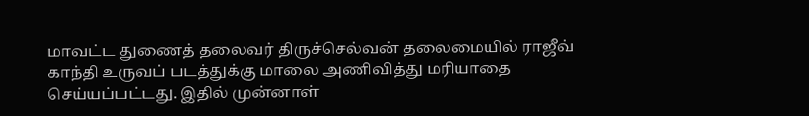மாவட்ட துணைத் தலைவர் திருச்செல்வன் தலைமையில் ராஜீவ் காந்தி உருவப் படத்துக்கு மாலை அணிவித்து மரியாதை செய்யப்பட்டது. இதில் முன்னாள்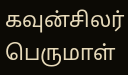கவுன்சிலர் பெருமாள்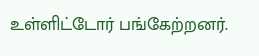உள்ளிட்டோர் பங்கேற்றனர்.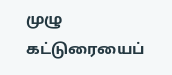முழு கட்டுரையைப்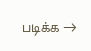படிக்க →